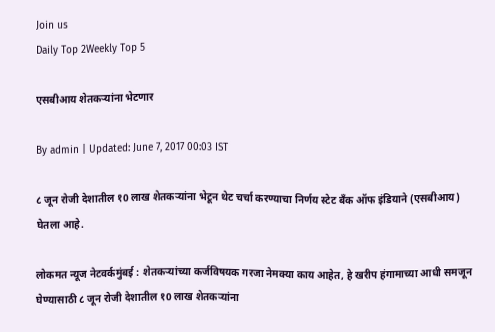Join us
Daily Top 2Weekly Top 5

एसबीआय शेतकऱ्यांना भेटणार

By admin | Updated: June 7, 2017 00:03 IST

८ जून रोजी देशातील १0 लाख शेतकऱ्यांना भेटून थेट चर्चा करण्याचा निर्णय स्टेट बँक ऑफ इंडियाने (एसबीआय) घेतला आहे.

लोकमत न्यूज नेटवर्कमुंबई : शेतकऱ्यांच्या कर्जविषयक गरजा नेमक्या काय आहेत, हे खरीप हंगामाच्या आधी समजून घेण्यासाठी ८ जून रोजी देशातील १0 लाख शेतकऱ्यांना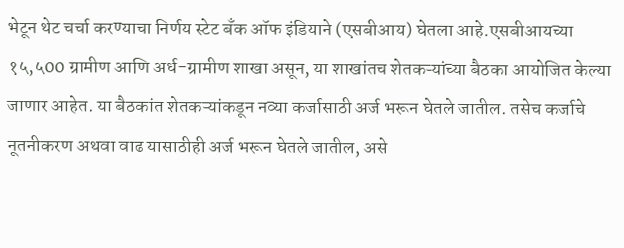भेटून थेट चर्चा करण्याचा निर्णय स्टेट बँक ऑफ इंडियाने (एसबीआय) घेतला आहे.एसबीआयच्या १५,५00 ग्रामीण आणि अर्ध-ग्रामीण शाखा असून, या शाखांतच शेतकऱ्यांच्या बैठका आयोजित केल्या जाणार आहेत. या बैठकांत शेतकऱ्यांकडून नव्या कर्जासाठी अर्ज भरून घेतले जातील. तसेच कर्जाचे नूतनीकरण अथवा वाढ यासाठीही अर्ज भरून घेतले जातील, असे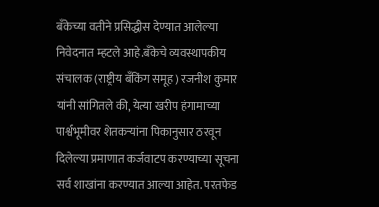बँकेच्या वतीने प्रसिद्धीस देण्यात आलेल्या निवेदनात म्हटले आहे.बँकेचे व्यवस्थापकीय संचालक (राष्ट्रीय बँकिंग समूह) रजनीश कुमार यांनी सांगितले की, येत्या खरीप हंगामाच्या पार्श्वभूमीवर शेतकऱ्यांना पिकानुसार ठरवून दिलेल्या प्रमाणात कर्जवाटप करण्याच्या सूचना सर्व शाखांना करण्यात आल्या आहेत. परतफेड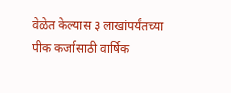वेळेत केल्यास ३ लाखांपर्यंतच्या पीक कर्जासाठी वार्षिक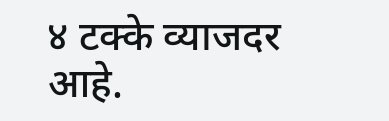४ टक्के व्याजदर आहे.